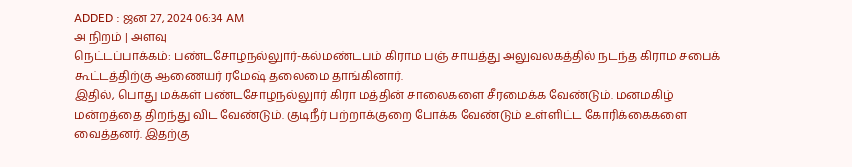ADDED : ஜன 27, 2024 06:34 AM
அ நிறம் | அளவு
நெட்டப்பாக்கம்: பண்டசோழநல்லுார்-கல்மண்டபம் கிராம பஞ் சாயத்து அலுவலகத்தில் நடந்த கிராம சபைக் கூட்டத்திற்கு ஆணையர் ரமேஷ் தலைமை தாங்கினார்.
இதில், பொது மக்கள் பண்டசோழநல்லுார் கிரா மத்தின் சாலைகளை சீரமைக்க வேண்டும். மனமகிழ் மன்றத்தை திறந்து விட வேண்டும். குடிநீர் பற்றாக்குறை போக்க வேண்டும் உள்ளிட்ட கோரிக்கைகளை வைத்தனர். இதற்கு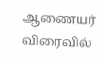ஆணையர் விரைவில்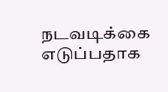நடவடிக்கை எடுப்பதாக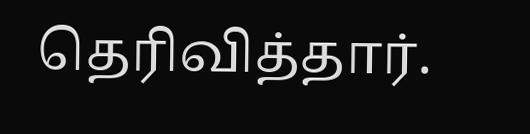தெரிவித்தார்.